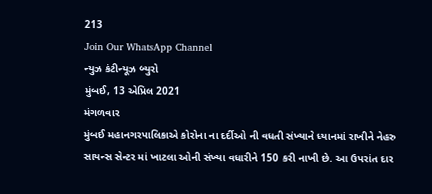213
Join Our WhatsApp Channel
ન્યુઝ કંટીન્યૂઝ બ્યુરો
મુંબઈ, 13 એપ્રિલ 2021
મંગળવાર
મુંબઈ મહાનગરપાલિકાએ કોરોના ના દર્દીઓ ની વધતી સંખ્યાને ધ્યાનમાં રાખીને નેહરુ સાયન્સ સેન્ટર માં ખાટલા ઓની સંખ્યા વધારીને 150 કરી નાખી છે. આ ઉપરાંત દાર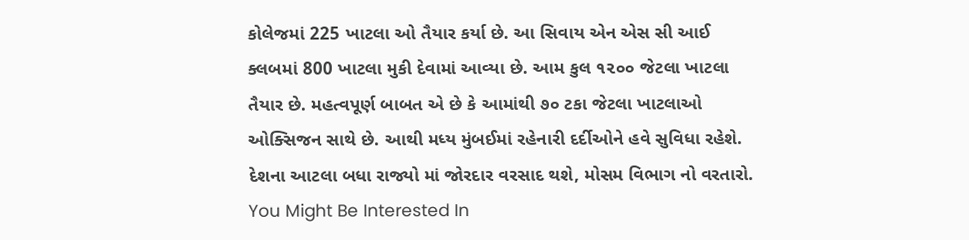કોલેજમાં 225 ખાટલા ઓ તૈયાર કર્યા છે. આ સિવાય એન એસ સી આઈ ક્લબમાં 800 ખાટલા મુકી દેવામાં આવ્યા છે. આમ કુલ ૧૨૦૦ જેટલા ખાટલા તૈયાર છે. મહત્વપૂર્ણ બાબત એ છે કે આમાંથી ૭૦ ટકા જેટલા ખાટલાઓ ઓક્સિજન સાથે છે. આથી મધ્ય મુંબઈમાં રહેનારી દર્દીઓને હવે સુવિધા રહેશે.
દેશના આટલા બધા રાજ્યો માં જોરદાર વરસાદ થશે, મોસમ વિભાગ નો વરતારો.
You Might Be Interested In